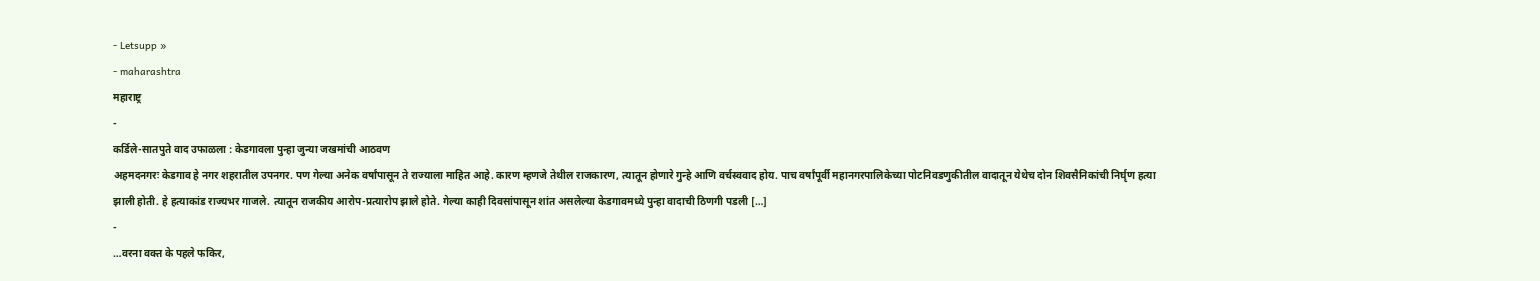- Letsupp »
- maharashtra
महाराष्ट्र
-
कर्डिले-सातपुते वाद उफाळला : केडगावला पुन्हा जुन्या जखमांची आठवण
अहमदनगरः केडगाव हे नगर शहरातील उपनगर. पण गेल्या अनेक वर्षांपासून ते राज्याला माहित आहे. कारण म्हणजे तेथील राजकारण, त्यातून होणारे गुन्हे आणि वर्चस्ववाद होय. पाच वर्षांपूर्वी महानगरपालिकेच्या पोटनिवडणुकीतील वादातून येथेच दोन शिवसैनिकांची निर्घृण हत्या झाली होती. हे हत्याकांड राज्यभर गाजले. त्यातून राजकीय आरोप-प्रत्यारोप झाले होते. गेल्या काही दिवसांपासून शांत असलेल्या केडगावमध्ये पुन्हा वादाची ठिणगी पडली […]
-
…वरना वक्त के पहले फकिर,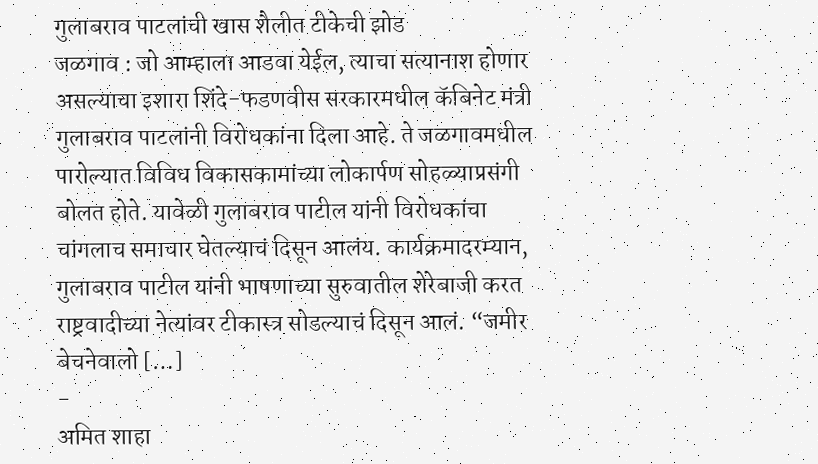गुलाबराव पाटलांची खास शैलीत टीकेची झोड
जळगाव : जो आम्हाला आडवा येईल, त्याचा सत्यानाश होणार असल्याचा इशारा शिंदे-फडणवीस सरकारमधील कॅबिनेट मंत्री गुलाबराव पाटलांनी विरोधकांना दिला आहे. ते जळगावमधील पारोल्यात विविध विकासकामांच्या लोकार्पण सोहळ्याप्रसंगी बोलत होते. यावेळी गुलाबराव पाटील यांनी विरोधकांचा चांगलाच समाचार घेतल्याचं दिसून आलंय. कार्यक्रमादरम्यान, गुलाबराव पाटील यांनी भाषणाच्या सुरुवातील शेरेबाजी करत राष्ट्रवादीच्या नेत्यांवर टीकास्त्र सोडल्याचं दिसून आलं. “जमीर बेचनेवालो […]
-
अमित शाहा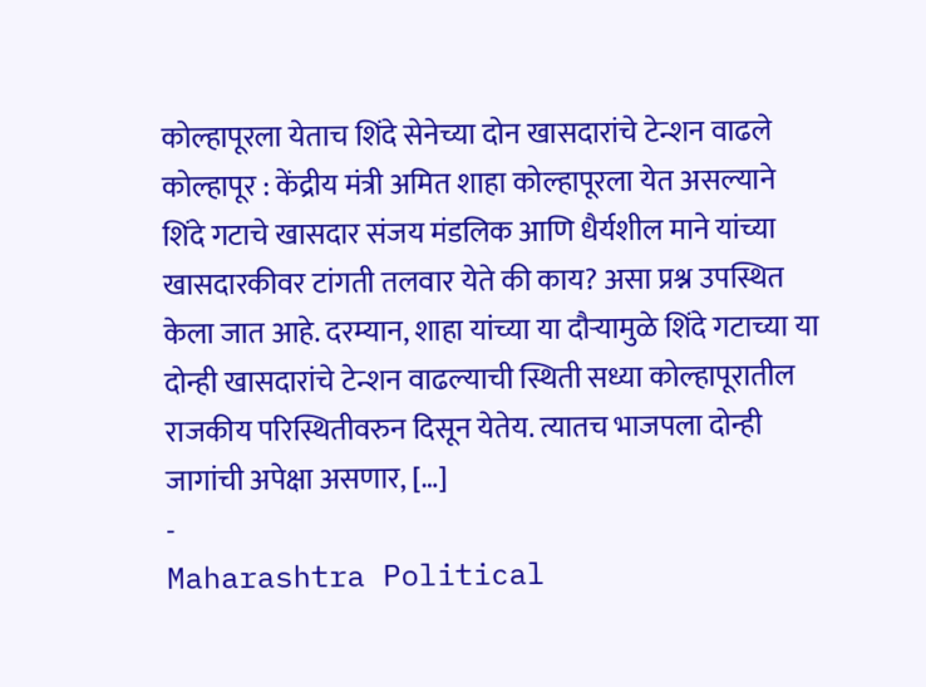कोल्हापूरला येताच शिंदे सेनेच्या दोन खासदारांचे टेन्शन वाढले
कोल्हापूर : केंद्रीय मंत्री अमित शाहा कोल्हापूरला येत असल्याने शिंदे गटाचे खासदार संजय मंडलिक आणि धैर्यशील माने यांच्या खासदारकीवर टांगती तलवार येते की काय? असा प्रश्न उपस्थित केला जात आहे. दरम्यान, शाहा यांच्या या दौऱ्यामुळे शिंदे गटाच्या या दोन्ही खासदारांचे टेन्शन वाढल्याची स्थिती सध्या कोल्हापूरातील राजकीय परिस्थितीवरुन दिसून येतेय. त्यातच भाजपला दोन्ही जागांची अपेक्षा असणार, […]
-
Maharashtra Political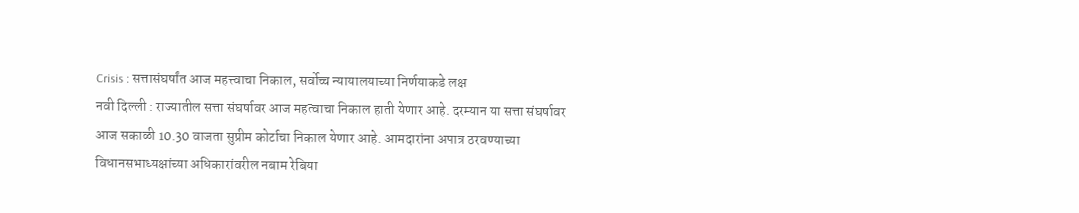Crisis : सत्तासंघर्षांत आज महत्त्वाचा निकाल, सर्वोच्च न्यायालयाच्या निर्णयाकडे लक्ष
नवी दिल्ली : राज्यातील सत्ता संघर्षावर आज महत्वाचा निकाल हाती येणार आहे. दरम्यान या सत्ता संघर्षावर आज सकाळी 10.30 वाजता सुप्रीम कोर्टाचा निकाल येणार आहे. आमदारांना अपात्र ठरवण्याच्या विधानसभाध्यक्षांच्या अधिकारांवरील नबाम रेबिया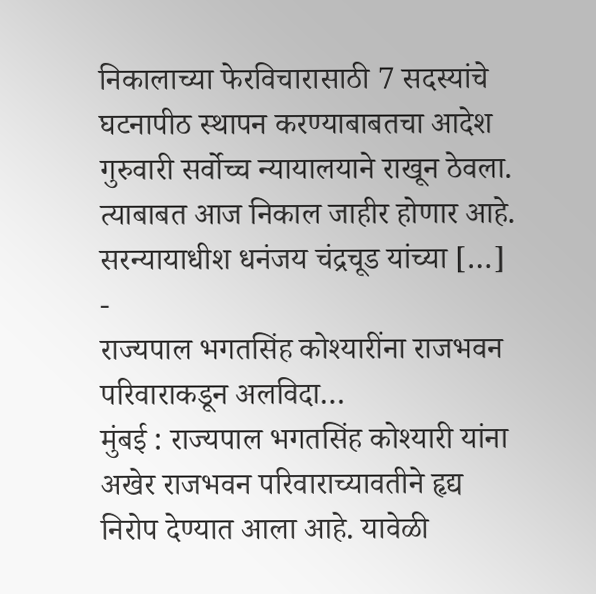निकालाच्या फेरविचारासाठी 7 सदस्यांचे घटनापीठ स्थापन करण्याबाबतचा आदेश गुरुवारी सर्वोच्च न्यायालयाने राखून ठेवला. त्याबाबत आज निकाल जाहीर होणार आहे. सरन्यायाधीश धनंजय चंद्रचूड यांच्या […]
-
राज्यपाल भगतसिंह कोश्यारींना राजभवन परिवाराकडून अलविदा…
मुंबई : राज्यपाल भगतसिंह कोश्यारी यांना अखेर राजभवन परिवाराच्यावतीने हृद्य निरोप देण्यात आला आहे. यावेळी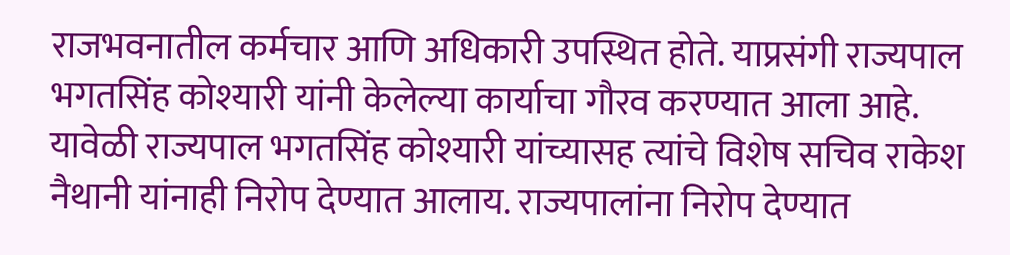राजभवनातील कर्मचार आणि अधिकारी उपस्थित होते. याप्रसंगी राज्यपाल भगतसिंह कोश्यारी यांनी केलेल्या कार्याचा गौरव करण्यात आला आहे. यावेळी राज्यपाल भगतसिंह कोश्यारी यांच्यासह त्यांचे विशेष सचिव राकेश नैथानी यांनाही निरोप देण्यात आलाय. राज्यपालांना निरोप देण्यात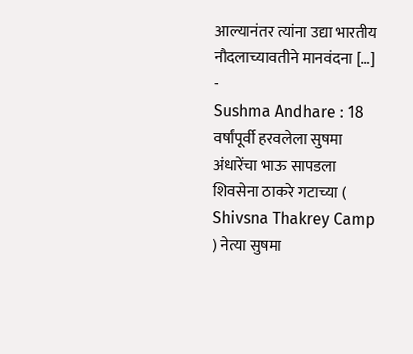आल्यानंतर त्यांना उद्या भारतीय नौदलाच्यावतीने मानवंदना […]
-
Sushma Andhare : 18 वर्षांपूर्वी हरवलेला सुषमा अंधारेंचा भाऊ सापडला
शिवसेना ठाकरे गटाच्या ( Shivsna Thakrey Camp ) नेत्या सुषमा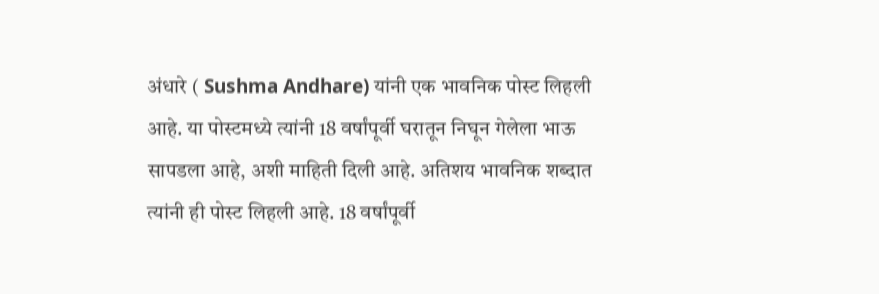अंधारे ( Sushma Andhare) यांनी एक भावनिक पोस्ट लिहली आहे. या पोस्टमध्ये त्यांनी 18 वर्षांपूर्वी घरातून निघून गेलेला भाऊ सापडला आहे, अशी माहिती दिली आहे. अतिशय भावनिक शब्दात त्यांनी ही पोस्ट लिहली आहे. 18 वर्षांपूर्वी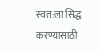स्वत:ला सिद्ध करण्यासाठी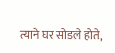त्याने घर सोडले होते,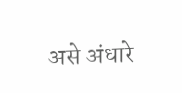असे अंधारे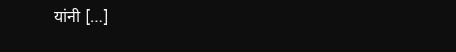यांनी […]